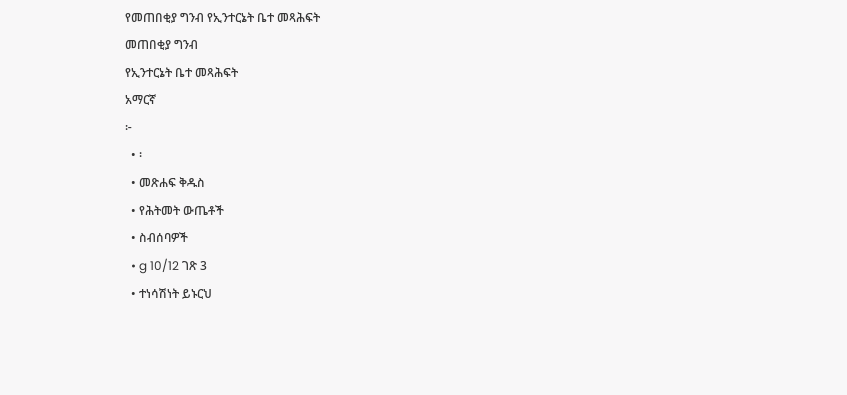የመጠበቂያ ግንብ የኢንተርኔት ቤተ መጻሕፍት
መጠበቂያ ግንብ
የኢንተርኔት ቤተ መጻሕፍት
አማርኛ
፦
  • ፡
  • መጽሐፍ ቅዱስ
  • የሕትመት ውጤቶች
  • ስብሰባዎች
  • g 10/12 ገጽ 3
  • ተነሳሽነት ይኑርህ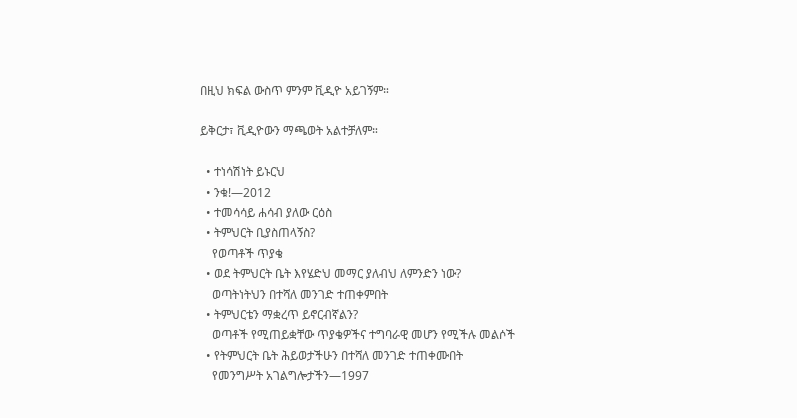በዚህ ክፍል ውስጥ ምንም ቪዲዮ አይገኝም።

ይቅርታ፣ ቪዲዮውን ማጫወት አልተቻለም።

  • ተነሳሽነት ይኑርህ
  • ንቁ!—2012
  • ተመሳሳይ ሐሳብ ያለው ርዕስ
  • ትምህርት ቢያስጠላኝስ?
    የወጣቶች ጥያቄ
  • ወደ ትምህርት ቤት እየሄድህ መማር ያለብህ ለምንድን ነው?
    ወጣትነትህን በተሻለ መንገድ ተጠቀምበት
  • ትምህርቴን ማቋረጥ ይኖርብኛልን?
    ወጣቶች የሚጠይቋቸው ጥያቄዎችና ተግባራዊ መሆን የሚችሉ መልሶች
  • የትምህርት ቤት ሕይወታችሁን በተሻለ መንገድ ተጠቀሙበት
    የመንግሥት አገልግሎታችን—1997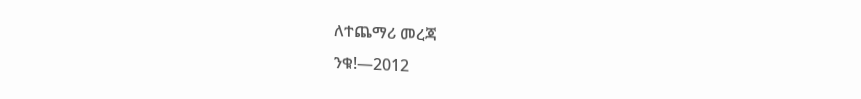ለተጨማሪ መረጃ
ንቁ!—2012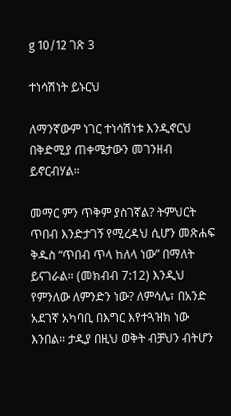g 10/12 ገጽ 3

ተነሳሽነት ይኑርህ

ለማንኛውም ነገር ተነሳሽነቱ እንዲኖርህ በቅድሚያ ጠቀሜታውን መገንዘብ ይኖርብሃል።

መማር ምን ጥቅም ያስገኛል? ትምህርት ጥበብ እንድታገኝ የሚረዳህ ሲሆን መጽሐፍ ቅዱስ “ጥበብ ጥላ ከለላ ነው” በማለት ይናገራል። (መክብብ 7:12) እንዲህ የምንለው ለምንድን ነው? ለምሳሌ፣ በአንድ አደገኛ አካባቢ በእግር እየተጓዝክ ነው እንበል። ታዲያ በዚህ ወቅት ብቻህን ብትሆን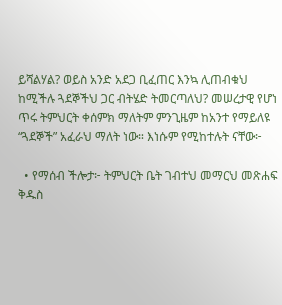ይሻልሃል? ወይስ አንድ አደጋ ቢፈጠር እንኳ ሊጠብቁህ ከሚችሉ ጓደኞችህ ጋር ብትሄድ ትመርጣለህ? መሠረታዊ የሆነ ጥሩ ትምህርት ቀሰምክ ማለትም ምንጊዜም ከአንተ የማይለዩ “ጓደኞች” አፈራህ ማለት ነው። እነሱም የሚከተሉት ናቸው፦

  • የማሰብ ችሎታ፦ ትምህርት ቤት ገብተህ መማርህ መጽሐፍ ቅዱስ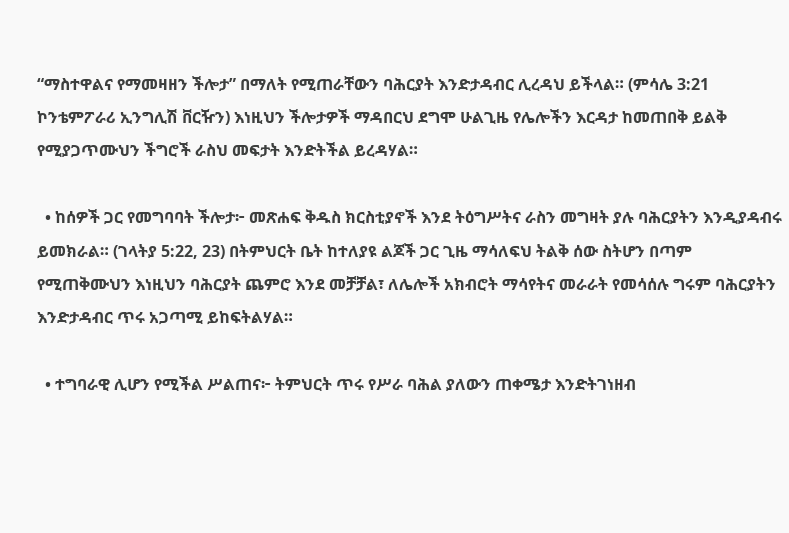“ማስተዋልና የማመዛዘን ችሎታ” በማለት የሚጠራቸውን ባሕርያት እንድታዳብር ሊረዳህ ይችላል። (ምሳሌ 3:21 ኮንቴምፖራሪ ኢንግሊሽ ቨርዥን) እነዚህን ችሎታዎች ማዳበርህ ደግሞ ሁልጊዜ የሌሎችን እርዳታ ከመጠበቅ ይልቅ የሚያጋጥሙህን ችግሮች ራስህ መፍታት እንድትችል ይረዳሃል።

  • ከሰዎች ጋር የመግባባት ችሎታ፦ መጽሐፍ ቅዱስ ክርስቲያኖች እንደ ትዕግሥትና ራስን መግዛት ያሉ ባሕርያትን እንዲያዳብሩ ይመክራል። (ገላትያ 5:22, 23) በትምህርት ቤት ከተለያዩ ልጆች ጋር ጊዜ ማሳለፍህ ትልቅ ሰው ስትሆን በጣም የሚጠቅሙህን እነዚህን ባሕርያት ጨምሮ እንደ መቻቻል፣ ለሌሎች አክብሮት ማሳየትና መራራት የመሳሰሉ ግሩም ባሕርያትን እንድታዳብር ጥሩ አጋጣሚ ይከፍትልሃል።

  • ተግባራዊ ሊሆን የሚችል ሥልጠና፦ ትምህርት ጥሩ የሥራ ባሕል ያለውን ጠቀሜታ እንድትገነዘብ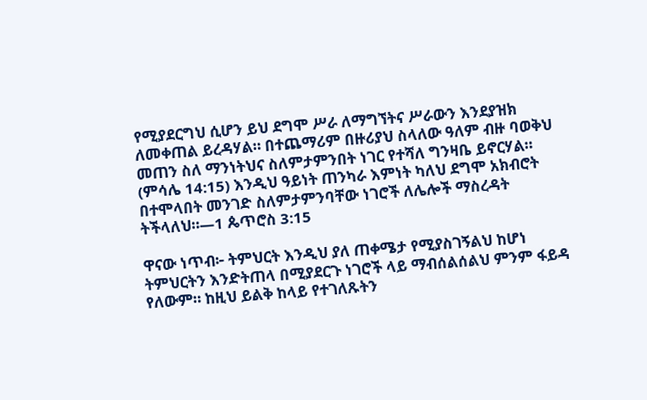የሚያደርግህ ሲሆን ይህ ደግሞ ሥራ ለማግኘትና ሥራውን እንደያዝክ ለመቀጠል ይረዳሃል። በተጨማሪም በዙሪያህ ስላለው ዓለም ብዙ ባወቅህ መጠን ስለ ማንነትህና ስለምታምንበት ነገር የተሻለ ግንዛቤ ይኖርሃል። (ምሳሌ 14:15) እንዲህ ዓይነት ጠንካራ እምነት ካለህ ደግሞ አክብሮት በተሞላበት መንገድ ስለምታምንባቸው ነገሮች ለሌሎች ማስረዳት ትችላለህ።—1 ጴጥሮስ 3:15

ዋናው ነጥብ፦ ትምህርት እንዲህ ያለ ጠቀሜታ የሚያስገኝልህ ከሆነ ትምህርትን እንድትጠላ በሚያደርጉ ነገሮች ላይ ማብሰልሰልህ ምንም ፋይዳ የለውም። ከዚህ ይልቅ ከላይ የተገለጹትን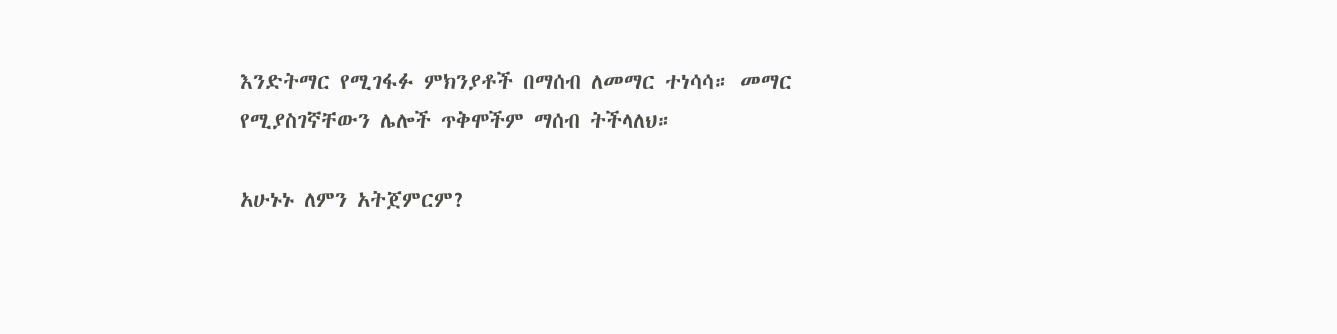እንድትማር የሚገፋፉ ምክንያቶች በማሰብ ለመማር ተነሳሳ። መማር የሚያስገኛቸውን ሌሎች ጥቅሞችም ማሰብ ትችላለህ።

አሁኑኑ ለምን አትጀምርም?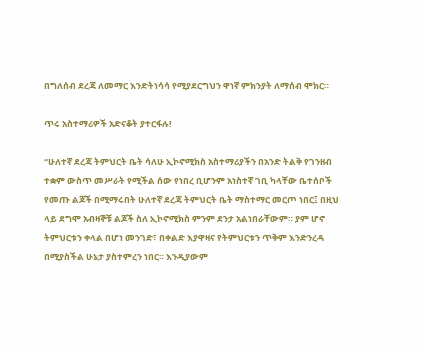በግለሰብ ደረጃ ለመማር እንድትነሳሳ የሚያደርግህን ዋነኛ ምክንያት ለማሰብ ሞክር።

ጥሩ አስተማሪዎች አድናቆት ያተርፋሉ!

“ሁለተኛ ደረጃ ትምህርት ቤት ሳለሁ ኢኮኖሚክስ አስተማሪያችን በአንድ ትልቅ የገንዘብ ተቋም ውስጥ መሥራት የሚችል ሰው የነበረ ቢሆንም አነስተኛ ገቢ ካላቸው ቤተሰቦች የመጡ ልጆች በሚማሩበት ሁለተኛ ደረጃ ትምህርት ቤት ማስተማር መርጦ ነበር፤ በዚህ ላይ ደግሞ አብዛኞቹ ልጆች ስለ ኢኮኖሚክስ ምንም ደንታ አልነበራቸውም። ያም ሆኖ ትምህርቱን ቀላል በሆነ መንገድ፣ በቀልድ እያዋዛና የትምህርቱን ጥቅም እንድንረዳ በሚያስችል ሁኔታ ያስተምረን ነበር። እንዲያውም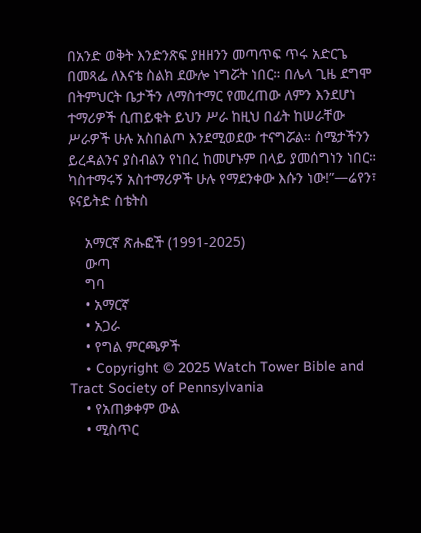በአንድ ወቅት እንድንጽፍ ያዘዘንን መጣጥፍ ጥሩ አድርጌ በመጻፌ ለእናቴ ስልክ ደውሎ ነግሯት ነበር። በሌላ ጊዜ ደግሞ በትምህርት ቤታችን ለማስተማር የመረጠው ለምን እንደሆነ ተማሪዎች ሲጠይቁት ይህን ሥራ ከዚህ በፊት ከሠራቸው ሥራዎች ሁሉ አስበልጦ እንደሚወደው ተናግሯል። ስሜታችንን ይረዳልንና ያስብልን የነበረ ከመሆኑም በላይ ያመሰግነን ነበር። ካስተማሩኝ አስተማሪዎች ሁሉ የማደንቀው እሱን ነው!”—ሬየን፣ ዩናይትድ ስቴትስ

    አማርኛ ጽሑፎች (1991-2025)
    ውጣ
    ግባ
    • አማርኛ
    • አጋራ
    • የግል ምርጫዎች
    • Copyright © 2025 Watch Tower Bible and Tract Society of Pennsylvania
    • የአጠቃቀም ውል
    • ሚስጥር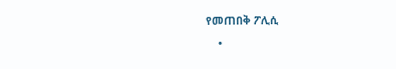የመጠበቅ ፖሊሲ
    •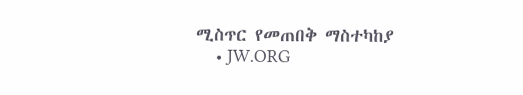ሚስጥር የመጠበቅ ማስተካከያ
    • JW.ORG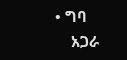• ግባ
    አጋራ